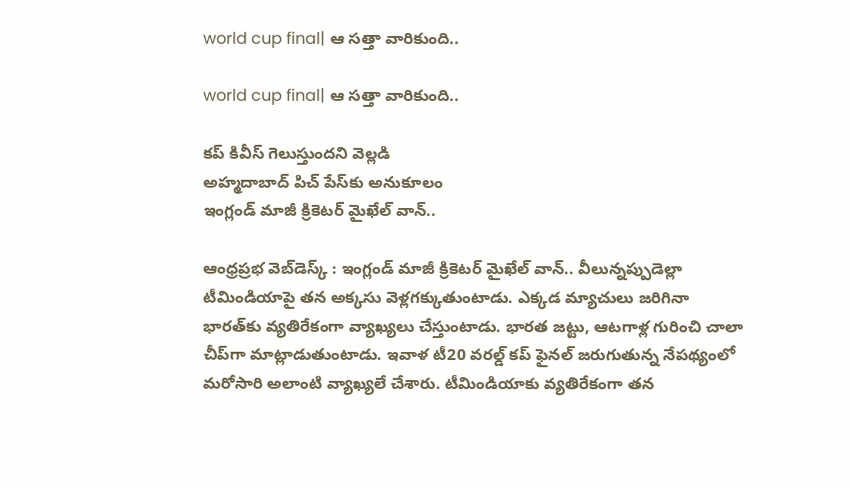world cup final| ఆ స‌త్తా వారికుంది..

world cup final| ఆ స‌త్తా వారికుంది..

క‌ప్ కివీస్ గెలుస్తుంద‌ని వెల్ల‌డి
అహ్మ‌దాబాద్ పిచ్ పేస్‌కు అనుకూలం
ఇంగ్లండ్ మాజీ క్రికెట‌ర్ మైఖేల్ వాన్..

ఆంధ్ర‌ప్ర‌భ వెబ్‌డెస్క్ : ఇంగ్లండ్ మాజీ క్రికెట‌ర్ మైఖేల్ వాన్.. వీలున్న‌ప్పుడెల్లా టీమిండియాపై త‌న అక్క‌సు వెళ్ల‌గ‌క్కుతుంటాడు. ఎక్క‌డ మ్యాచులు జ‌రిగినా భార‌త్‌కు వ్య‌తిరేకంగా వ్యాఖ్య‌లు చేస్తుంటాడు. భార‌త జ‌ట్టు, ఆట‌గాళ్ల గురించి చాలా చీప్‌గా మాట్లాడుతుంటాడు. ఇవాళ టీ20 వ‌ర‌ల్డ్ క‌ప్ ఫైన‌ల్ జ‌రుగుతున్న నేప‌థ్యంలో మ‌రోసారి అలాంటి వ్యాఖ్య‌లే చేశారు. టీమిండియాకు వ్య‌తిరేకంగా త‌న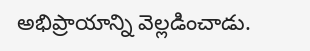అభిప్రాయాన్ని వెల్ల‌డించాడు.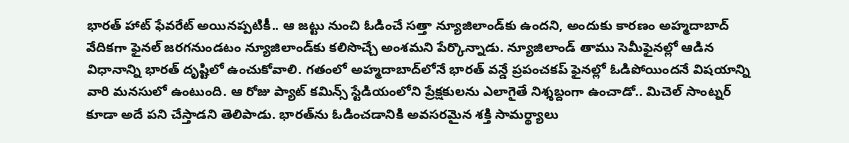భార‌త్ హాట్ ఫేవరేట్ అయినప్పటికీ.. ఆ జట్టు నుంచి ఓడించే సత్తా న్యూజిలాండ్‌కు ఉంద‌ని, అందుకు కార‌ణం అహ్మదాబాద్ వేదికగా ఫైనల్ జరగనుండటం న్యూజిలాండ్‌కు కలిసొచ్చే అంశమని పేర్కొన్నాడు. న్యూజిలాండ్ తాము సెమీఫైనల్లో ఆడిన విధానాన్ని భార‌త్ దృష్టిలో ఉంచుకోవాలి. గతంలో అహ్మదాబాద్‌లోనే భారత్ వన్డే ప్రపంచకప్ ఫైనల్లో ఓడిపోయిందనే విషయాన్ని వారి మ‌న‌సులో ఉంటుంది. ఆ రోజు ప్యాట్ కమిన్స్ స్టేడియంలోని ప్రేక్షకులను ఎలాగైతే నిశ్శబ్దంగా ఉంచాడో.. మిచెల్ సాంట్నర్ కూడా అదే ప‌ని చేస్తాడ‌ని తెలిపాడు. భారత్‌ను ఓడించడానికి అవసరమైన శక్తి సామర్థ్యాలు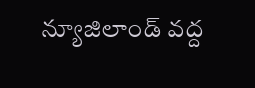న్యూజిలాండ్ వద్ద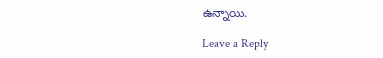ఉన్నాయి.

Leave a Reply